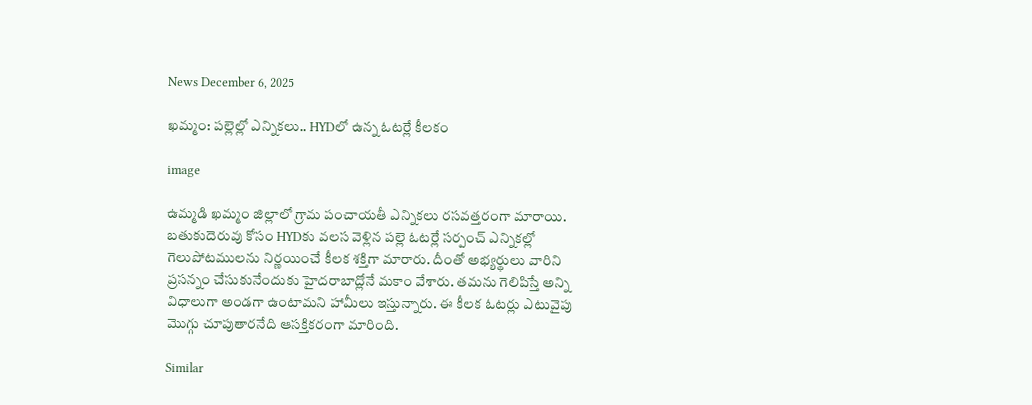News December 6, 2025

ఖమ్మం: పల్లెల్లో ఎన్నికలు.. HYDలో ఉన్న ఓటర్లే కీలకం

image

ఉమ్మడి ఖమ్మం జిల్లాలో గ్రామ పంచాయతీ ఎన్నికలు రసవత్తరంగా మారాయి. బతుకుదెరువు కోసం HYDకు వలస వెళ్లిన పల్లె ఓటర్లే సర్పంచ్ ఎన్నికల్లో గెలుపోటములను నిర్ణయించే కీలక శక్తిగా మారారు. దీంతో అభ్యర్థులు వారిని ప్రసన్నం చేసుకునేందుకు హైదరాబాద్లోనే మకాం వేశారు. తమను గెలిపిస్తే అన్ని విధాలుగా అండగా ఉంటామని హామీలు ఇస్తున్నారు. ఈ కీలక ఓటర్లు ఎటువైపు మొగ్గు చూపుతారనేది ఆసక్తికరంగా మారింది.

Similar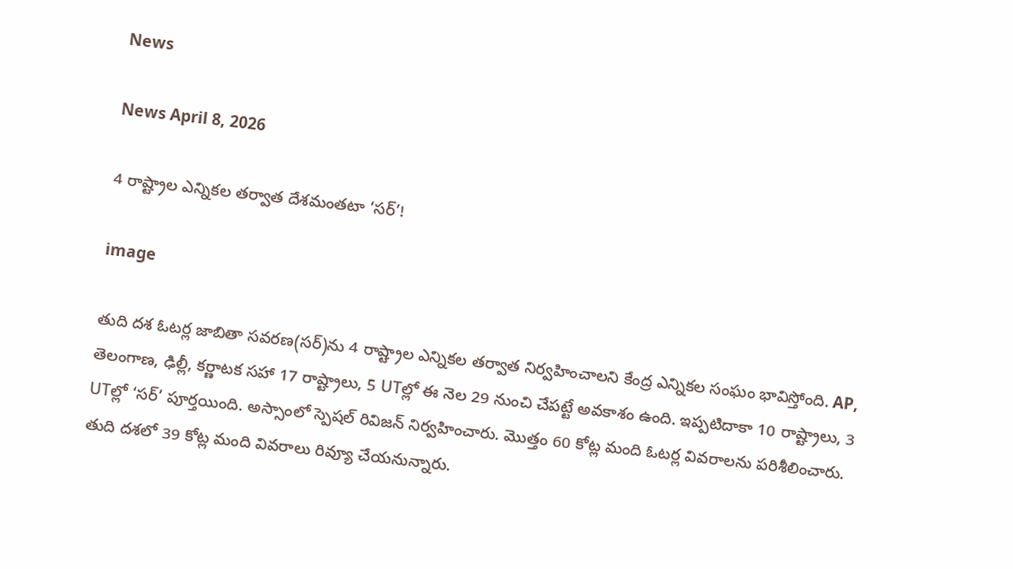News

News April 8, 2026

4 రాష్ట్రాల ఎన్నికల తర్వాత దేశమంతటా ‘సర్’!

image

తుది దశ ఓటర్ల జాబితా సవరణ(సర్)ను 4 రాష్ట్రాల ఎన్నికల తర్వాత నిర్వహించాలని కేంద్ర ఎన్నికల సంఘం భావిస్తోంది. AP, తెలంగాణ, ఢిల్లీ, కర్ణాటక సహా 17 రాష్ట్రాలు, 5 UTల్లో ఈ నెల 29 నుంచి చేపట్టే అవకాశం ఉంది. ఇప్పటిదాకా 10 రాష్ట్రాలు, 3 UTల్లో ‘సర్’ పూర్తయింది. అస్సాంలో స్పెషల్ రివిజన్ నిర్వహించారు. మొత్తం 60 కోట్ల మంది ఓటర్ల వివరాలను పరిశీలించారు. తుది దశలో 39 కోట్ల మంది వివరాలు రివ్యూ చేయనున్నారు.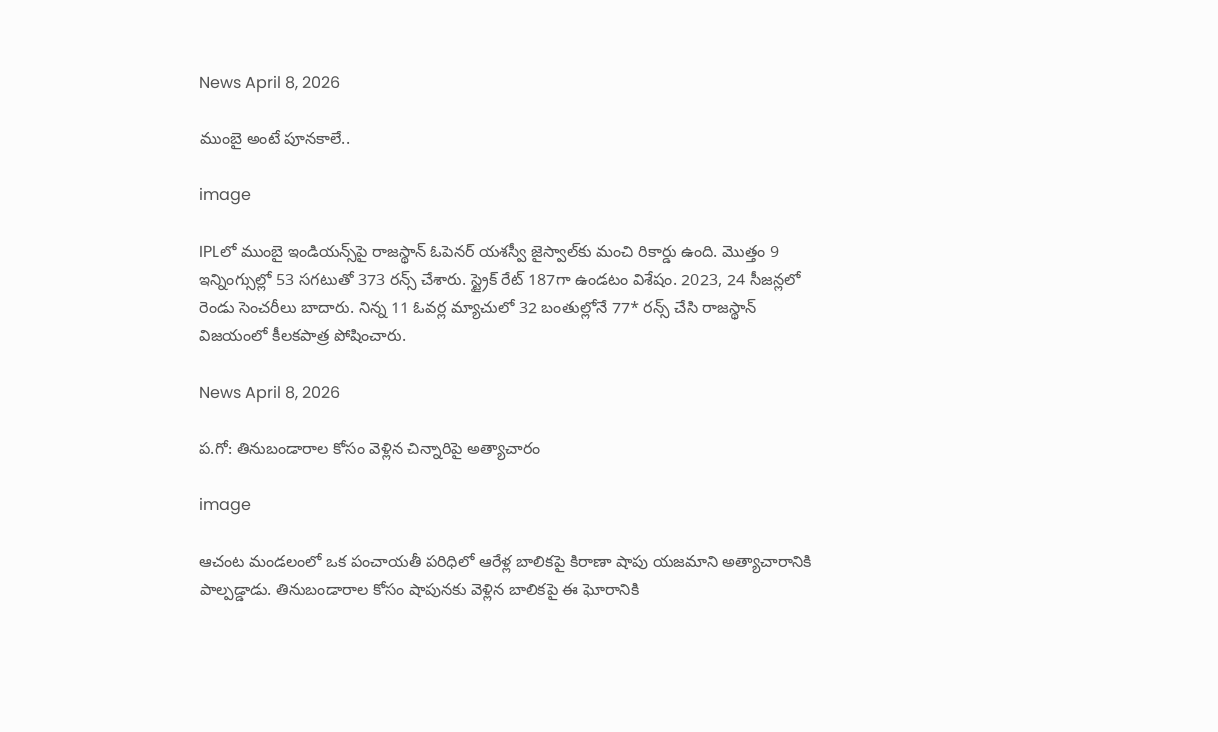News April 8, 2026

ముంబై అంటే పూనకాలే..

image

IPLలో ముంబై ఇండియన్స్‌పై రాజస్థాన్ ఓపెనర్ యశస్వీ జైస్వాల్‌కు మంచి రికార్డు ఉంది. మొత్తం 9 ఇన్నింగ్సుల్లో 53 సగటుతో 373 రన్స్ చేశారు. స్ట్రైక్ రేట్ 187గా ఉండటం విశేషం. 2023, 24 సీజన్లలో రెండు సెంచరీలు బాదారు. నిన్న 11 ఓవర్ల మ్యాచులో 32 బంతుల్లోనే 77* రన్స్ చేసి రాజస్థాన్ విజయంలో కీలకపాత్ర పోషించారు.

News April 8, 2026

ప.గో: తినుబండారాల కోసం వెళ్లిన చిన్నారిపై అత్యాచారం

image

ఆచంట మండలంలో ఒక పంచాయతీ పరిధిలో ఆరేళ్ల బాలికపై కిరాణా షాపు యజమాని అత్యాచారానికి పాల్పడ్డాడు. తినుబండారాల కోసం షాపునకు వెళ్లిన బాలికపై ఈ ఘోరానికి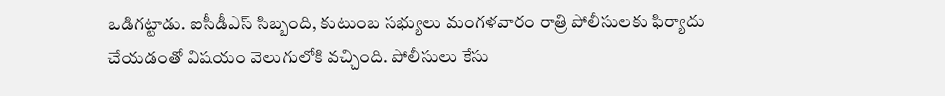ఒడిగట్టాడు. ఐసీడీఎస్ సిబ్బంది, కుటుంబ సభ్యులు మంగళవారం రాత్రి పోలీసులకు ఫిర్యాదు చేయడంతో విషయం వెలుగులోకి వచ్చింది. పోలీసులు కేసు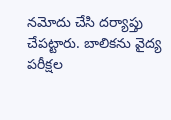నమోదు చేసి దర్యాప్తు చేపట్టారు. బాలికను వైద్య పరీక్షల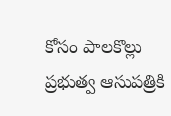కోసం పాలకొల్లు ప్రభుత్వ ఆసుపత్రికి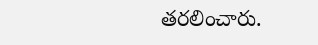తరలించారు.